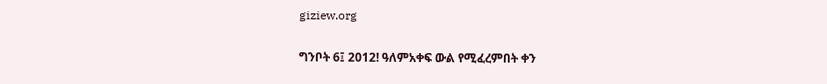giziew.org

ግንቦት 6፤ 2012! ዓለምአቀፍ ውል የሚፈረምበት ቀን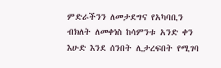ምድራችንን ለመታደግና የአካባቢን ብክለት ለመቀነስ ከሳምንቱ አንድ ቀን እሁድ እንደ ሰንበት ሊታረፍበት የሚገባ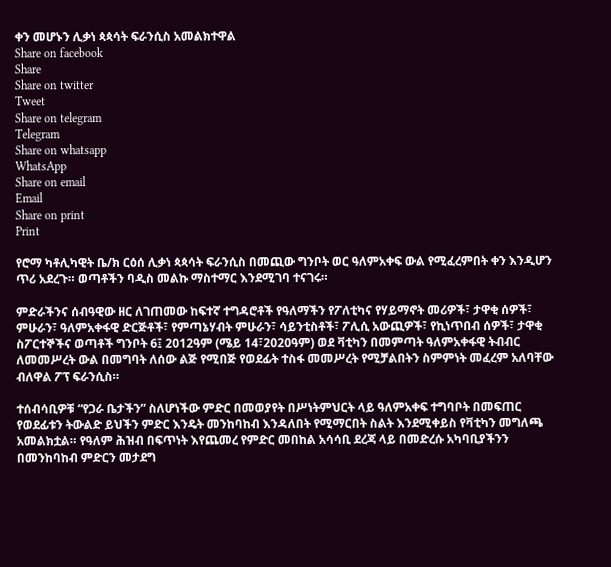ቀን መሆኑን ሊቃነ ጳጳሳት ፍራንሲስ አመልክተዋል
Share on facebook
Share
Share on twitter
Tweet
Share on telegram
Telegram
Share on whatsapp
WhatsApp
Share on email
Email
Share on print
Print

የሮማ ካቶሊካዊት ቤ/ክ ርዕሰ ሊቃነ ጳጳሳት ፍራንሲስ በመጪው ግንቦት ወር ዓለምአቀፍ ውል የሚፈረምበት ቀን እንዲሆን ጥሪ አደረጉ። ወጣቶችን ባዲስ መልኩ ማስተማር እንደሚገባ ተናገሩ።

ምድራችንና ሰብዓዊው ዘር ለገጠመው ከፍተኛ ተግዳሮቶች የዓለማችን የፖለቲካና የሃይማኖት መሪዎች፣ ታዋቂ ሰዎች፣ ምሁራን፣ ዓለምአቀፋዊ ድርጅቶች፣ የምጣኔሃብት ምሁራን፣ ሳይንቲስቶች፣ ፖሊሲ አውጪዎች፣ የኪነጥበብ ሰዎች፣ ታዋቂ ስፖርተኞችና ወጣቶች ግንቦት 6፤ 2012ዓም (ሜይ 14፣2020ዓም) ወደ ቫቲካን በመምጣት ዓለምአቀፋዊ ትብብር ለመመሥረት ውል በመግባት ለሰው ልጅ የሚበጅ የወደፊት ተስፋ መመሥረት የሚቻልበትን ስምምነት መፈረም አለባቸው ብለዋል ፖፕ ፍራንሲስ።

ተሰብሳቢዎቹ “የጋራ ቤታችን” ስለሆነችው ምድር በመወያየት በሥነትምህርት ላይ ዓለምአቀፍ ተግባቦት በመፍጠር የወደፊቱን ትውልድ ይህችን ምድር እንዴት መንከባከብ እንዳለበት የሚማርበት ስልት እንደሚቀይስ የቫቲካን መግለጫ አመልክቷል። የዓለም ሕዝብ በፍጥነት እየጨመረ የምድር መበከል አሳሳቢ ደረጃ ላይ በመድረሱ አካባቢያችንን በመንከባከብ ምድርን መታደግ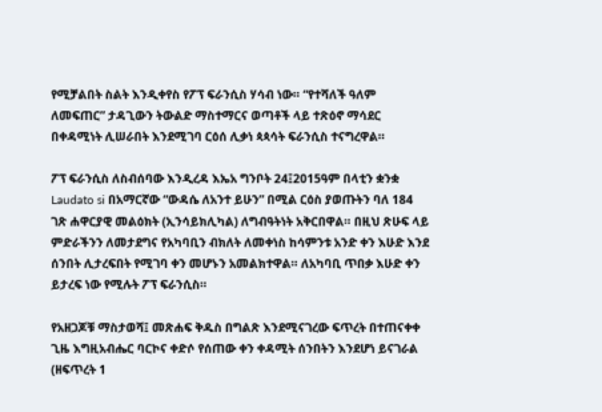የሚቻልበት ስልት እንዲቀየስ የፖፕ ፍራንሲስ ሃሳብ ነው። “የተሻለች ዓለም ለመፍጠር” ታዳጊውን ትውልድ ማስተማርና ወጣቶች ላይ ተጽዕኖ ማሳደር በቀዳሚነት ሊሠራበት እንደሚገባ ርዕሰ ሊቃነ ጳጳሳት ፍራንሲስ ተናግረዋል።

ፖፕ ፍራንሲስ ለስብሰባው እንዲረዳ እኤአ ግንቦት 24፤2015ዓም በላቲን ቋንቋ Laudato si በአማርኛው “ውዳሴ ለአንተ ይሁን” በሚል ርዕስ ያወጡትን ባለ 184 ገጽ ሐዋርያዊ መልዕክት (ኢንሳይክሊካል) ለግብዓትነት አቅርበዋል። በዚህ ጽሁፍ ላይ ምድራችንን ለመታደግና የአካባቢን ብክለት ለመቀነስ ከሳምንቱ አንድ ቀን እሁድ እንደ ሰንበት ሊታረፍበት የሚገባ ቀን መሆኑን አመልክተዋል። ለአካባቢ ጥበቃ እሁድ ቀን ይታረፍ ነው የሚሉት ፖፕ ፍራንሲስ።

የአዘጋጆቹ ማስታወሻ፤ መጽሐፍ ቅዱስ በግልጽ እንደሚናገረው ፍጥረት በተጠናቀቀ ጊዜ እግዚአብሔር ባርኮና ቀድሶ የሰጠው ቀን ቀዳሚት ሰንበትን እንደሆነ ይናገራል (ዘፍጥረት 1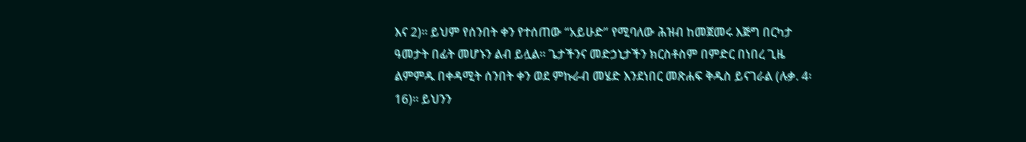እና 2)። ይህም የሰንበት ቀን የተሰጠው “አይሁድ” የሚባለው ሕዝብ ከመጀመሩ እጅግ በርካታ ዓመታት በፊት መሆኑን ልብ ይሏል። ጌታችንና መድኃኒታችን ክርስቶስም በምድር በነበረ ጊዜ ልምምዱ በቀዳሚት ሰንበት ቀን ወደ ምኩራብ መሄድ እንደነበር መጽሐፍ ቅዱስ ይናገራል (ሉቃ. 4፡16)። ይህንን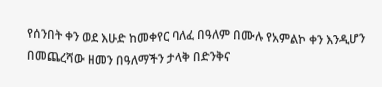የሰንበት ቀን ወደ እሁድ ከመቀየር ባለፈ በዓለም በሙሉ የአምልኮ ቀን እንዲሆን በመጨረሻው ዘመን በዓለማችን ታላቅ በድንቅና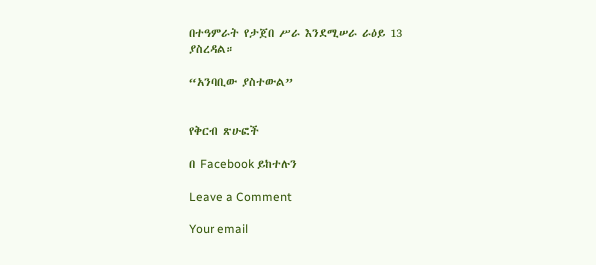በተዓምራት የታጀበ ሥራ እንደሚሠራ ራዕይ 13 ያስረዳል።

“አንባቢው ያስተውል”


የቅርብ ጽሁፎች

በ Facebook ይከተሉን

Leave a Comment

Your email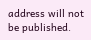address will not be published.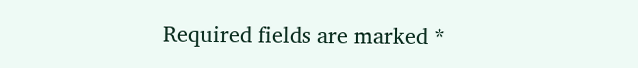Required fields are marked *